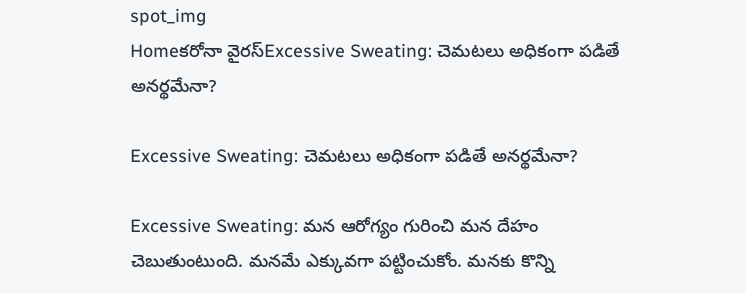spot_img
Homeకరోనా వైరస్Excessive Sweating: చెమటలు అధికంగా పడితే అనర్థమేనా?

Excessive Sweating: చెమటలు అధికంగా పడితే అనర్థమేనా?

Excessive Sweating: మన ఆరోగ్యం గురించి మన దేహం చెబుతుంటుంది. మనమే ఎక్కువగా పట్టించుకోం. మనకు కొన్ని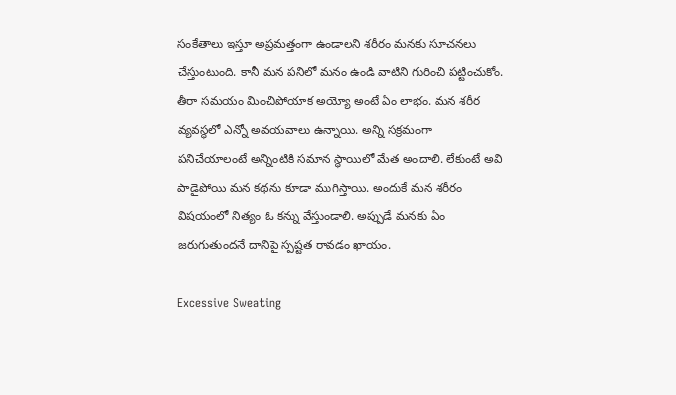సంకేతాలు ఇస్తూ అప్రమత్తంగా ఉండాలని శరీరం మనకు సూచనలు చేస్తుంటుంది. కానీ మన పనిలో మనం ఉండి వాటిని గురించి పట్టించుకోం. తీరా సమయం మించిపోయాక అయ్యో అంటే ఏం లాభం. మన శరీర వ్యవస్థలో ఎన్నో అవయవాలు ఉన్నాయి. అన్ని సక్రమంగా పనిచేయాలంటే అన్నింటికి సమాన స్థాయిలో మేత అందాలి. లేకుంటే అవి పాడైపోయి మన కథను కూడా ముగిస్తాయి. అందుకే మన శరీరం విషయంలో నిత్యం ఓ కన్ను వేస్తుండాలి. అప్పుడే మనకు ఏం జరుగుతుందనే దానిపై స్పష్టత రావడం ఖాయం.

Excessive Sweating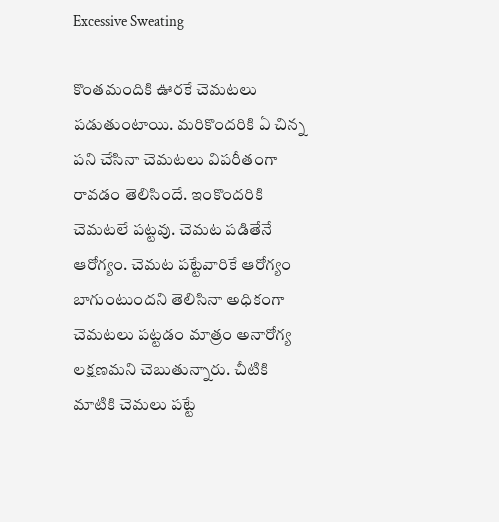Excessive Sweating

కొంతమందికి ఊరకే చెమటలు పడుతుంటాయి. మరికొందరికి ఏ చిన్న పని చేసినా చెమటలు విపరీతంగా రావడం తెలిసిందే. ఇంకొందరికి చెమటలే పట్టవు. చెమట పడితేనే ఆరోగ్యం. చెమట పట్టేవారికే ఆరోగ్యం బాగుంటుందని తెలిసినా అధికంగా చెమటలు పట్టడం మాత్రం అనారోగ్య లక్షణమని చెబుతున్నారు. చీటికి మాటికి చెమలు పట్టే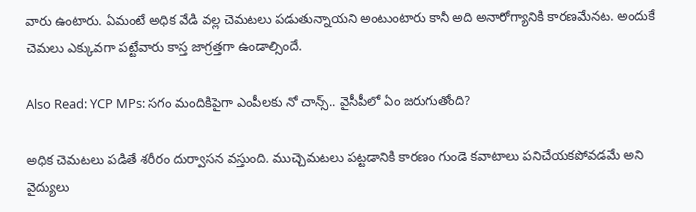వారు ఉంటారు. ఏమంటే అధిక వేడి వల్ల చెమటలు పడుతున్నాయని అంటుంటారు కానీ అది అనారోగ్యానికి కారణమేనట. అందుకే చెమలు ఎక్కువగా పట్టేవారు కాస్త జాగ్రత్తగా ఉండాల్సిందే.

Also Read: YCP MPs: సగం మందికిపైగా ఎంపీలకు నో చాన్స్.. వైసీపీలో ఏం జరుగుతోంది?

అధిక చెమటలు పడితే శరీరం దుర్వాసన వస్తుంది. ముచ్చెమటలు పట్టడానికి కారణం గుండె కవాటాలు పనిచేయకపోవడమే అని వైద్యులు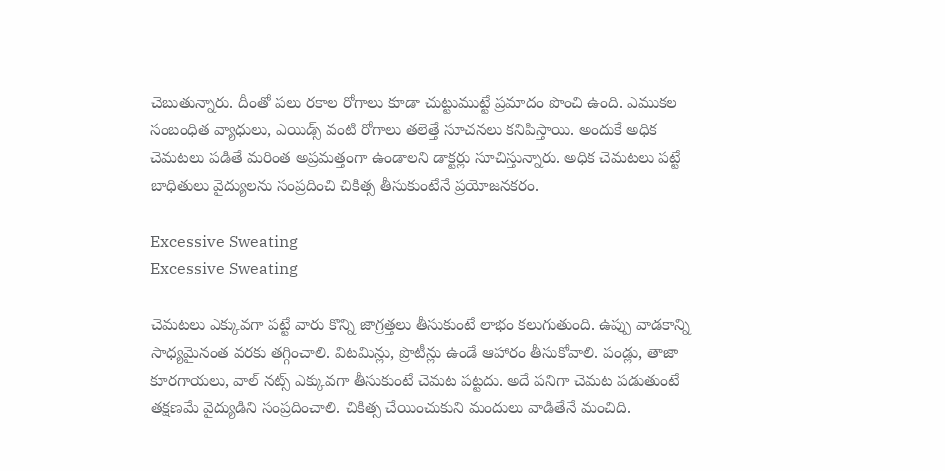చెబుతున్నారు. దీంతో పలు రకాల రోగాలు కూడా చుట్టుముట్టే ప్రమాదం పొంచి ఉంది. ఎముకల సంబంధిత వ్యాధులు, ఎయిడ్స్ వంటి రోగాలు తలెత్తే సూచనలు కనిపిస్తాయి. అందుకే అధిక చెమటలు పడితే మరింత అప్రమత్తంగా ఉండాలని డాక్టర్లు సూచిస్తున్నారు. అధిక చెమటలు పట్టే బాధితులు వైద్యులను సంప్రదించి చికిత్స తీసుకుంటేనే ప్రయోజనకరం.

Excessive Sweating
Excessive Sweating

చెమటలు ఎక్కువగా పట్టే వారు కొన్ని జాగ్రత్తలు తీసుకుంటే లాభం కలుగుతుంది. ఉప్పు వాడకాన్ని సాధ్యమైనంత వరకు తగ్గించాలి. విటమిన్లు, ప్రొటీన్లు ఉండే ఆహారం తీసుకోవాలి. పండ్లు, తాజా కూరగాయలు, వాల్ నట్స్ ఎక్కువగా తీసుకుంటే చెమట పట్టదు. అదే పనిగా చెమట పడుతుంటే తక్షణమే వైద్యుడిని సంప్రదించాలి. చికిత్స చేయించుకుని మందులు వాడితేనే మంచిది.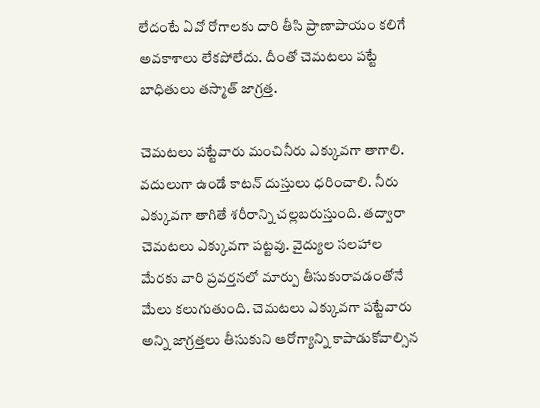లేదంటే ఏవో రోగాలకు దారి తీసి ప్రాణాపాయం కలిగే అవకాశాలు లేకపోలేదు. దీంతో చెమటలు పట్టే బాధితులు తస్మాత్ జాగ్రత్త.

చెమటలు పట్టేవారు మంచినీరు ఎక్కువగా తాగాలి. వదులుగా ఉండే కాటన్ దుస్తులు ధరించాలి. నీరు ఎక్కువగా తాగితే శరీరాన్ని చల్లబరుస్తుంది. తద్వారా చెమటలు ఎక్కువగా పట్టవు. వైద్యుల సలహాల మేరకు వారి ప్రవర్తనలో మార్పు తీసుకురావడంతోనే మేలు కలుగుతుంది. చెమటలు ఎక్కువగా పట్టేవారు అన్ని జాగ్రత్తలు తీసుకుని ఆరోగ్యాన్ని కాపాడుకోవాల్సిన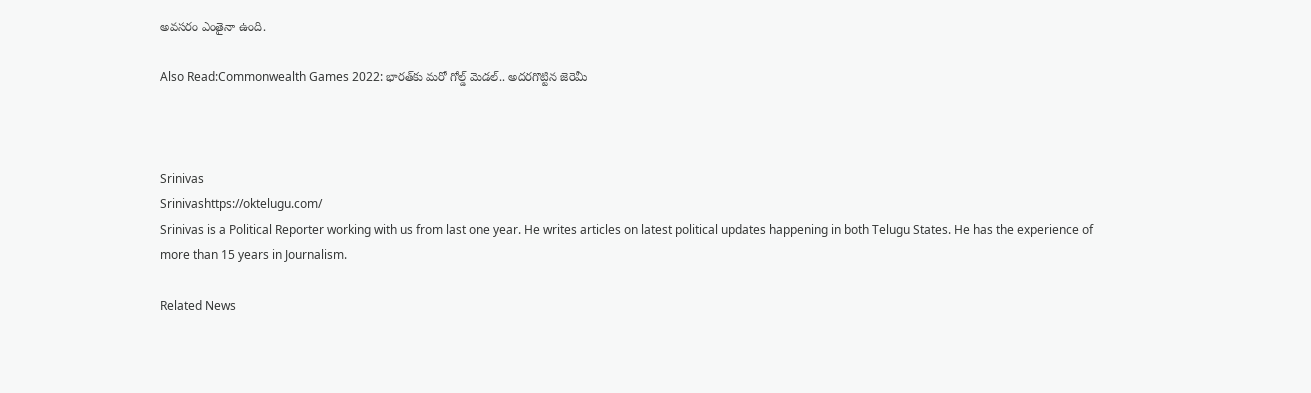అవసరం ఎంతైనా ఉంది.

Also Read:Commonwealth Games 2022: భారత్‌కు మరో గోల్డ్ మెడల్.. అదరగొట్టిన జెరెమీ



Srinivas
Srinivashttps://oktelugu.com/
Srinivas is a Political Reporter working with us from last one year. He writes articles on latest political updates happening in both Telugu States. He has the experience of more than 15 years in Journalism.

Related News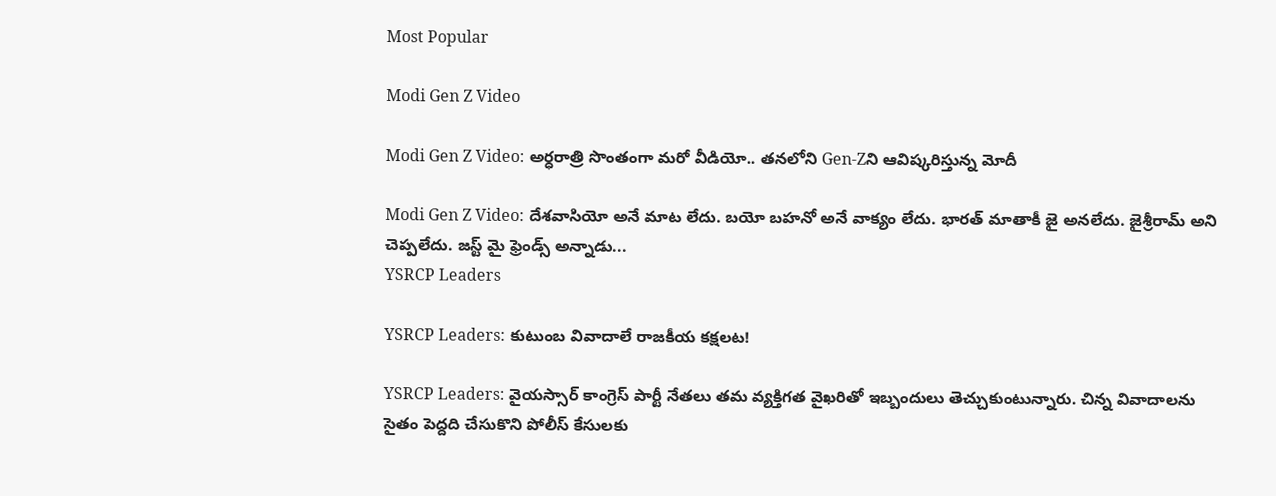Most Popular

Modi Gen Z Video

Modi Gen Z Video: అర్ధరాత్రి సొంతంగా మరో వీడియో.. తనలోని Gen-Zని ఆవిష్కరిస్తున్న మోదీ

Modi Gen Z Video: దేశవాసియో అనే మాట లేదు. బయో బహనో అనే వాక్యం లేదు. భారత్ మాతాకీ జై అనలేదు. జైశ్రీరామ్ అని చెప్పలేదు. జస్ట్ మై ఫ్రెండ్స్ అన్నాడు...
YSRCP Leaders

YSRCP Leaders: కుటుంబ వివాదాలే రాజకీయ కక్షలట!

YSRCP Leaders: వైయస్సార్ కాంగ్రెస్ పార్టీ నేతలు తమ వ్యక్తిగత వైఖరితో ఇబ్బందులు తెచ్చుకుంటున్నారు. చిన్న వివాదాలను సైతం పెద్దది చేసుకొని పోలీస్ కేసులకు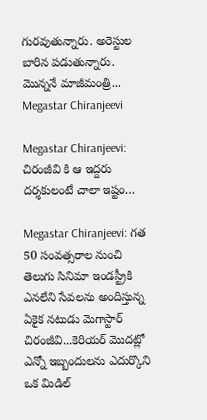గురవుతున్నారు. అరెస్టుల బారిన పడుతున్నారు. మొన్ననే మాజీమంత్రి...
Megastar Chiranjeevi

Megastar Chiranjeevi: చిరంజీవి కి ఆ ఇద్దరు దర్శకులంటే చాలా ఇష్టం…

Megastar Chiranjeevi: గత 50 సంవత్సరాల నుంచి తెలుగు సినిమా ఇండస్ట్రీకి ఎనలేని సేవలను అందిస్తున్న ఏకైక నటుడు మెగాస్టార్ చిరంజీవి...కెరియర్ మొదట్లో ఎన్నో ఇబ్బందులను ఎదుర్కొని ఒక మిడిల్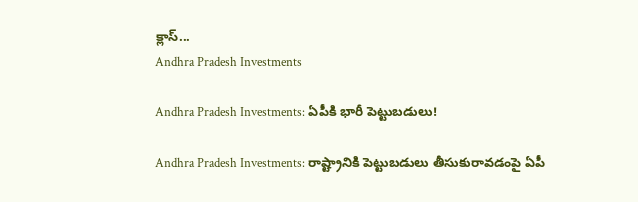క్లాస్...
Andhra Pradesh Investments

Andhra Pradesh Investments: ఏపీకి భారీ పెట్టుబడులు!

Andhra Pradesh Investments: రాష్ట్రానికి పెట్టుబడులు తీసుకురావడంపై ఏపీ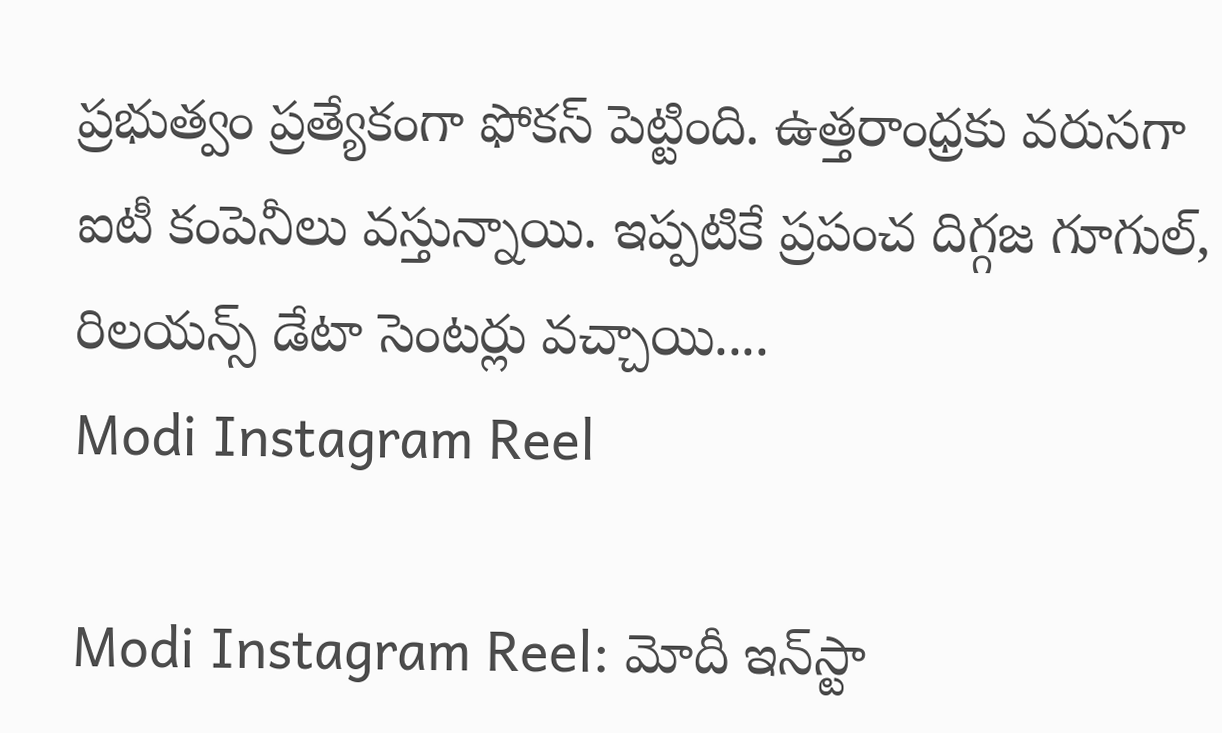ప్రభుత్వం ప్రత్యేకంగా ఫోకస్ పెట్టింది. ఉత్తరాంధ్రకు వరుసగా ఐటీ కంపెనీలు వస్తున్నాయి. ఇప్పటికే ప్రపంచ దిగ్గజ గూగుల్, రిలయన్స్ డేటా సెంటర్లు వచ్చాయి....
Modi Instagram Reel

Modi Instagram Reel: మోదీ ఇన్‌స్టా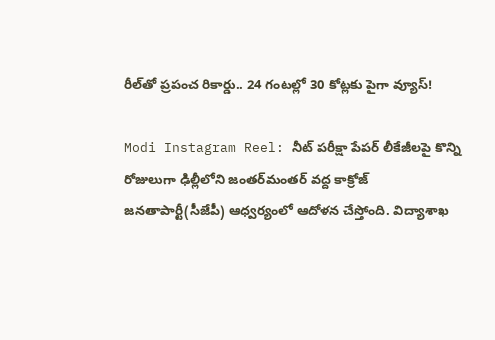రీల్‌తో ప్రపంచ రికార్డు.. 24 గంటల్లో 30 కోట్లకు పైగా వ్యూస్‌!

Modi Instagram Reel: నీట్‌ పరీక్షా పేపర్‌ లీకేజీలపై కొన్ని రోజులుగా ఢిల్లీలోని జంతర్‌మంతర్‌ వద్ద కాక్రోజ్‌ జనతాపార్టీ(సీజేపీ) ఆధ్వర్యంలో ఆదోళన చేస్తోంది. విద్యాశాఖ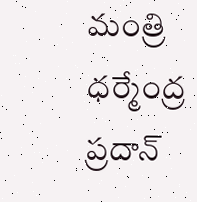మంత్రి ధర్మేంద్ర ప్రదాన్‌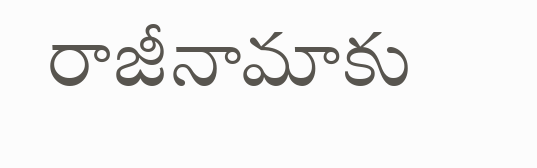రాజీనామాకు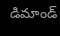డిమాండ్‌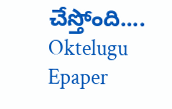చేస్తోంది....
Oktelugu Epaper